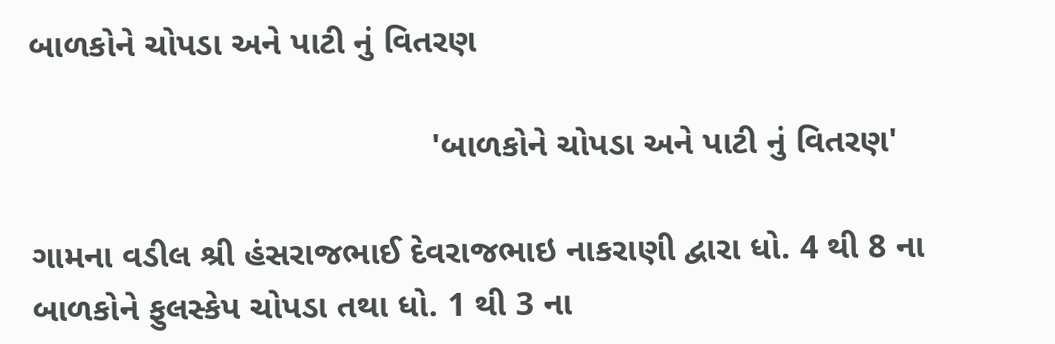બાળકોને ચોપડા અને પાટી નું વિતરણ

                                          'બાળકોને ચોપડા અને પાટી નું વિતરણ'

ગામના વડીલ શ્રી હંસરાજભાઈ દેવરાજભાઇ નાકરાણી દ્વારા ધો. 4 થી 8 ના બાળકોને ફુલસ્કેપ ચોપડા તથા ધો. 1 થી 3 ના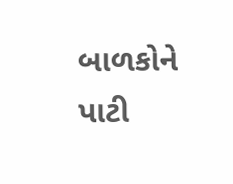બાળકોને પાટી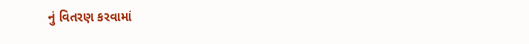નું વિતરણ કરવામાં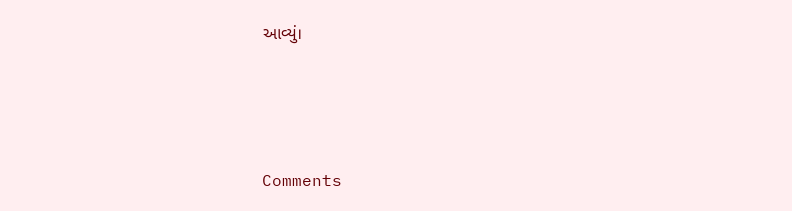આવ્યું।






Comments